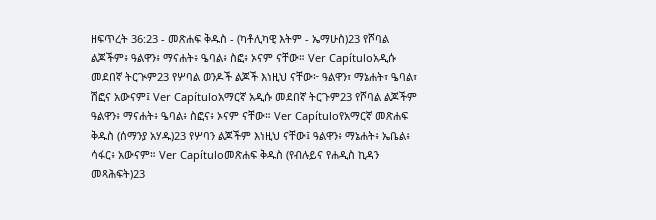ዘፍጥረት 36:23 - መጽሐፍ ቅዱስ - (ካቶሊካዊ እትም - ኤማሁስ)23 የሾባል ልጆችም፥ ዓልዋን፥ ማናሐት፥ ዔባል፥ ስፎ፥ ኦናም ናቸው። Ver Capítuloአዲሱ መደበኛ ትርጒም23 የሦባል ወንዶች ልጆች እነዚህ ናቸው፦ ዓልዋን፣ ማኔሐት፣ ዔባል፣ ሽፎና አውናም፤ Ver Capítuloአማርኛ አዲሱ መደበኛ ትርጉም23 የሾባል ልጆችም ዓልዋን፥ ማናሐት፥ ዔባል፥ ስፎና፥ ኦናም ናቸው። Ver Capítuloየአማርኛ መጽሐፍ ቅዱስ (ሰማንያ አሃዱ)23 የሦባን ልጆችም እነዚህ ናቸው፤ ዓልዋን፥ ማኔሐት፥ ኤቤል፥ ሳፋር፥ አውናም። Ver Capítuloመጽሐፍ ቅዱስ (የብሉይና የሐዲስ ኪዳን መጻሕፍት)23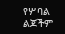የሦባል ልጆችም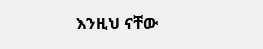እንዚህ ናቸው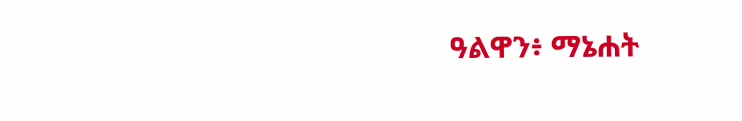ዓልዋን፥ ማኔሐት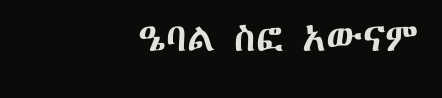ዔባል ስፎ አውናም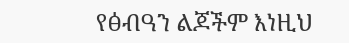የፅብዓን ልጆችም እነዚህ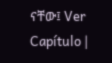ናቸው፤ Ver Capítulo |